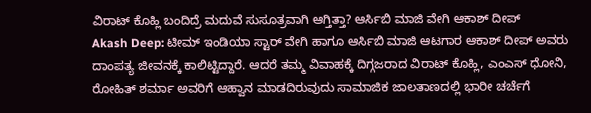ವಿರಾಟ್ ಕೊಹ್ಲಿ ಬಂದಿದ್ರೆ ಮದುವೆ ಸುಸೂತ್ರವಾಗಿ ಆಗ್ತಿತ್ತಾ? ಆರ್ಸಿಬಿ ಮಾಜಿ ವೇಗಿ ಆಕಾಶ್ ದೀಪ್
Akash Deep: ಟೀಮ್ ಇಂಡಿಯಾ ಸ್ಟಾರ್ ವೇಗಿ ಹಾಗೂ ಆರ್ಸಿಬಿ ಮಾಜಿ ಆಟಗಾರ ಆಕಾಶ್ ದೀಪ್ ಅವರು ದಾಂಪತ್ಯ ಜೀವನಕ್ಕೆ ಕಾಲಿಟ್ಟಿದ್ದಾರೆ. ಆದರೆ ತಮ್ಮ ವಿವಾಹಕ್ಕೆ ದಿಗ್ಗಜರಾದ ವಿರಾಟ್ ಕೊಹ್ಲಿ, ಎಂಎಸ್ ಧೋನಿ, ರೋಹಿತ್ ಶರ್ಮಾ ಅವರಿಗೆ ಆಹ್ವಾನ ಮಾಡದಿರುವುದು ಸಾಮಾಜಿಕ ಜಾಲತಾಣದಲ್ಲಿ ಭಾರೀ ಚರ್ಚೆಗೆ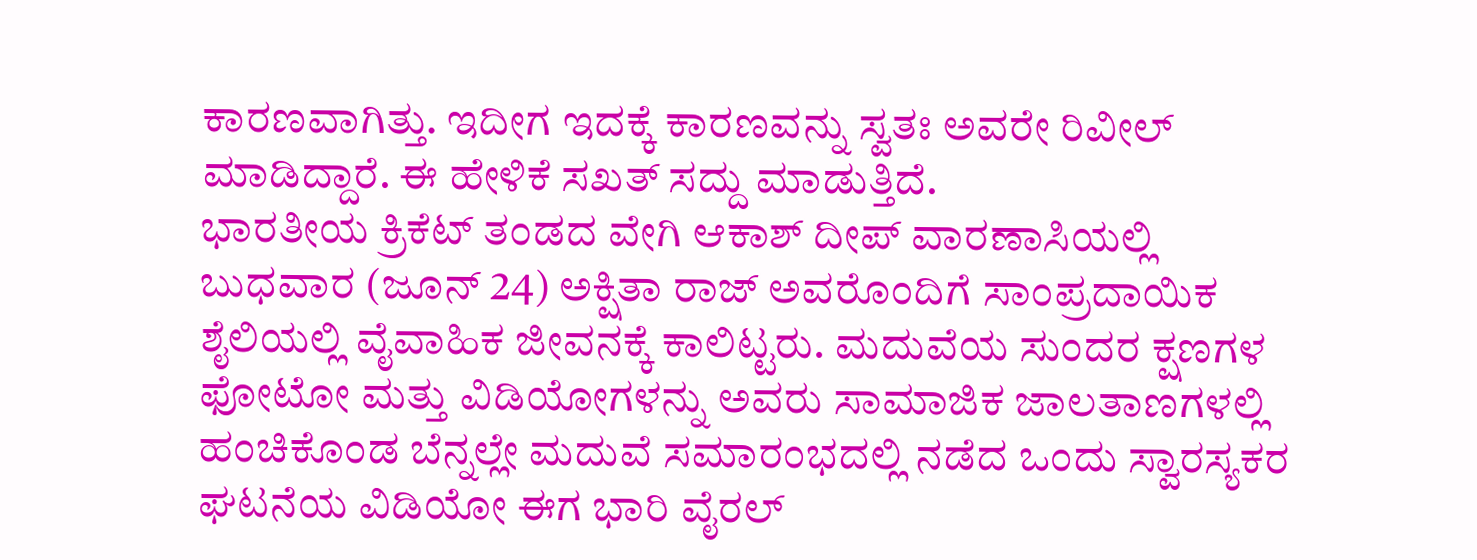ಕಾರಣವಾಗಿತ್ತು. ಇದೀಗ ಇದಕ್ಕೆ ಕಾರಣವನ್ನು ಸ್ವತಃ ಅವರೇ ರಿವೀಲ್ ಮಾಡಿದ್ದಾರೆ. ಈ ಹೇಳಿಕೆ ಸಖತ್ ಸದ್ದು ಮಾಡುತ್ತಿದೆ.
ಭಾರತೀಯ ಕ್ರಿಕೆಟ್ ತಂಡದ ವೇಗಿ ಆಕಾಶ್ ದೀಪ್ ವಾರಣಾಸಿಯಲ್ಲಿ ಬುಧವಾರ (ಜೂನ್ 24) ಅಕ್ಷಿತಾ ರಾಜ್ ಅವರೊಂದಿಗೆ ಸಾಂಪ್ರದಾಯಿಕ ಶೈಲಿಯಲ್ಲಿ ವೈವಾಹಿಕ ಜೀವನಕ್ಕೆ ಕಾಲಿಟ್ಟರು. ಮದುವೆಯ ಸುಂದರ ಕ್ಷಣಗಳ ಫೋಟೋ ಮತ್ತು ವಿಡಿಯೋಗಳನ್ನು ಅವರು ಸಾಮಾಜಿಕ ಜಾಲತಾಣಗಳಲ್ಲಿ ಹಂಚಿಕೊಂಡ ಬೆನ್ನಲ್ಲೇ ಮದುವೆ ಸಮಾರಂಭದಲ್ಲಿ ನಡೆದ ಒಂದು ಸ್ವಾರಸ್ಯಕರ ಘಟನೆಯ ವಿಡಿಯೋ ಈಗ ಭಾರಿ ವೈರಲ್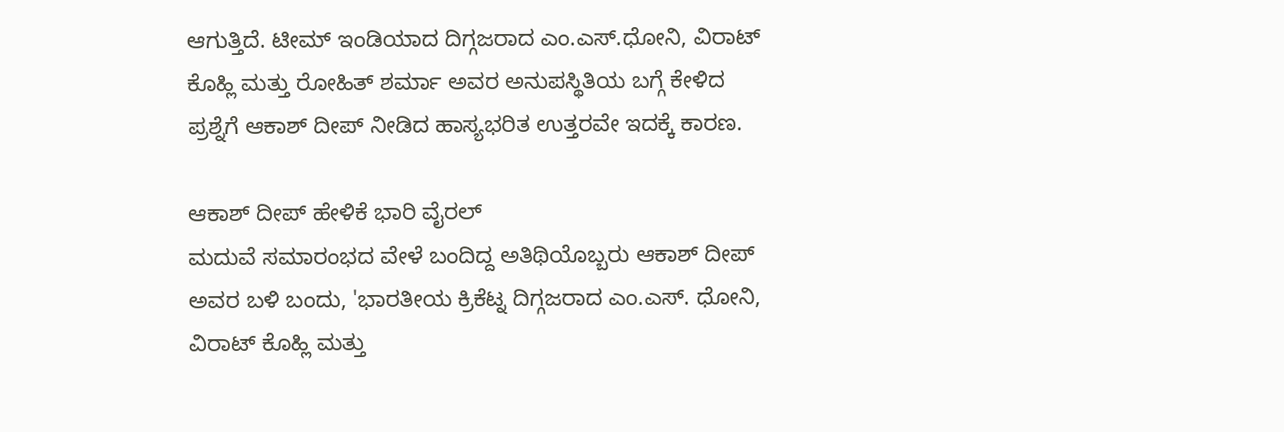ಆಗುತ್ತಿದೆ. ಟೀಮ್ ಇಂಡಿಯಾದ ದಿಗ್ಗಜರಾದ ಎಂ.ಎಸ್.ಧೋನಿ, ವಿರಾಟ್ ಕೊಹ್ಲಿ ಮತ್ತು ರೋಹಿತ್ ಶರ್ಮಾ ಅವರ ಅನುಪಸ್ಥಿತಿಯ ಬಗ್ಗೆ ಕೇಳಿದ ಪ್ರಶ್ನೆಗೆ ಆಕಾಶ್ ದೀಪ್ ನೀಡಿದ ಹಾಸ್ಯಭರಿತ ಉತ್ತರವೇ ಇದಕ್ಕೆ ಕಾರಣ.

ಆಕಾಶ್ ದೀಪ್ ಹೇಳಿಕೆ ಭಾರಿ ವೈರಲ್
ಮದುವೆ ಸಮಾರಂಭದ ವೇಳೆ ಬಂದಿದ್ದ ಅತಿಥಿಯೊಬ್ಬರು ಆಕಾಶ್ ದೀಪ್ ಅವರ ಬಳಿ ಬಂದು, 'ಭಾರತೀಯ ಕ್ರಿಕೆಟ್ನ ದಿಗ್ಗಜರಾದ ಎಂ.ಎಸ್. ಧೋನಿ, ವಿರಾಟ್ ಕೊಹ್ಲಿ ಮತ್ತು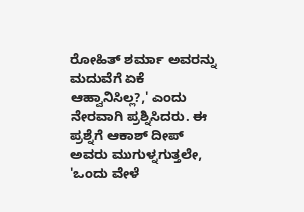ರೋಹಿತ್ ಶರ್ಮಾ ಅವರನ್ನು ಮದುವೆಗೆ ಏಕೆ ಆಹ್ವಾನಿಸಿಲ್ಲ?,' ಎಂದು ನೇರವಾಗಿ ಪ್ರಶ್ನಿಸಿದರು. ಈ ಪ್ರಶ್ನೆಗೆ ಆಕಾಶ್ ದೀಪ್ ಅವರು ಮುಗುಳ್ನಗುತ್ತಲೇ, 'ಒಂದು ವೇಳೆ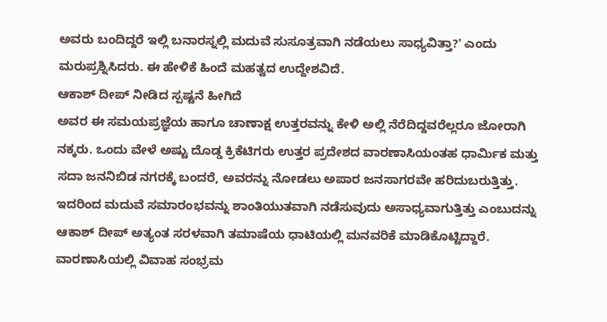ಅವರು ಬಂದಿದ್ದರೆ ಇಲ್ಲಿ ಬನಾರಸ್ನಲ್ಲಿ ಮದುವೆ ಸುಸೂತ್ರವಾಗಿ ನಡೆಯಲು ಸಾಧ್ಯವಿತ್ತಾ?' ಎಂದು ಮರುಪ್ರಶ್ನಿಸಿದರು. ಈ ಹೇಳಿಕೆ ಹಿಂದೆ ಮಹತ್ವದ ಉದ್ದೇಶವಿದೆ.
ಆಕಾಶ್ ದೀಪ್ ನೀಡಿದ ಸ್ಪಷ್ಟನೆ ಹೀಗಿದೆ
ಅವರ ಈ ಸಮಯಪ್ರಜ್ಞೆಯ ಹಾಗೂ ಚಾಣಾಕ್ಷ ಉತ್ತರವನ್ನು ಕೇಳಿ ಅಲ್ಲಿ ನೆರೆದಿದ್ದವರೆಲ್ಲರೂ ಜೋರಾಗಿ ನಕ್ಕರು. ಒಂದು ವೇಳೆ ಅಷ್ಟು ದೊಡ್ಡ ಕ್ರಿಕೆಟಿಗರು ಉತ್ತರ ಪ್ರದೇಶದ ವಾರಣಾಸಿಯಂತಹ ಧಾರ್ಮಿಕ ಮತ್ತು ಸದಾ ಜನನಿಬಿಡ ನಗರಕ್ಕೆ ಬಂದರೆ, ಅವರನ್ನು ನೋಡಲು ಅಪಾರ ಜನಸಾಗರವೇ ಹರಿದುಬರುತ್ತಿತ್ತು. ಇದರಿಂದ ಮದುವೆ ಸಮಾರಂಭವನ್ನು ಶಾಂತಿಯುತವಾಗಿ ನಡೆಸುವುದು ಅಸಾಧ್ಯವಾಗುತ್ತಿತ್ತು ಎಂಬುದನ್ನು ಆಕಾಶ್ ದೀಪ್ ಅತ್ಯಂತ ಸರಳವಾಗಿ ತಮಾಷೆಯ ಧಾಟಿಯಲ್ಲಿ ಮನವರಿಕೆ ಮಾಡಿಕೊಟ್ಟಿದ್ದಾರೆ.
ವಾರಣಾಸಿಯಲ್ಲಿ ವಿವಾಹ ಸಂಭ್ರಮ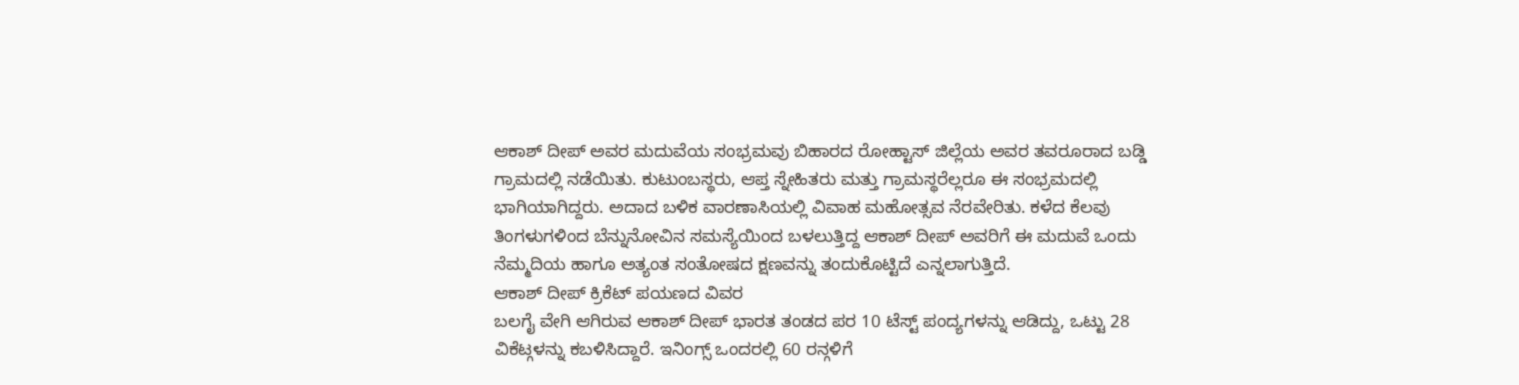ಆಕಾಶ್ ದೀಪ್ ಅವರ ಮದುವೆಯ ಸಂಭ್ರಮವು ಬಿಹಾರದ ರೋಹ್ಟಾಸ್ ಜಿಲ್ಲೆಯ ಅವರ ತವರೂರಾದ ಬಡ್ಡಿ ಗ್ರಾಮದಲ್ಲಿ ನಡೆಯಿತು. ಕುಟುಂಬಸ್ಥರು, ಆಪ್ತ ಸ್ನೇಹಿತರು ಮತ್ತು ಗ್ರಾಮಸ್ಥರೆಲ್ಲರೂ ಈ ಸಂಭ್ರಮದಲ್ಲಿ ಭಾಗಿಯಾಗಿದ್ದರು. ಅದಾದ ಬಳಿಕ ವಾರಣಾಸಿಯಲ್ಲಿ ವಿವಾಹ ಮಹೋತ್ಸವ ನೆರವೇರಿತು. ಕಳೆದ ಕೆಲವು ತಿಂಗಳುಗಳಿಂದ ಬೆನ್ನುನೋವಿನ ಸಮಸ್ಯೆಯಿಂದ ಬಳಲುತ್ತಿದ್ದ ಆಕಾಶ್ ದೀಪ್ ಅವರಿಗೆ ಈ ಮದುವೆ ಒಂದು ನೆಮ್ಮದಿಯ ಹಾಗೂ ಅತ್ಯಂತ ಸಂತೋಷದ ಕ್ಷಣವನ್ನು ತಂದುಕೊಟ್ಟಿದೆ ಎನ್ನಲಾಗುತ್ತಿದೆ.
ಆಕಾಶ್ ದೀಪ್ ಕ್ರಿಕೆಟ್ ಪಯಣದ ವಿವರ
ಬಲಗೈ ವೇಗಿ ಆಗಿರುವ ಆಕಾಶ್ ದೀಪ್ ಭಾರತ ತಂಡದ ಪರ 10 ಟೆಸ್ಟ್ ಪಂದ್ಯಗಳನ್ನು ಆಡಿದ್ದು, ಒಟ್ಟು 28 ವಿಕೆಟ್ಗಳನ್ನು ಕಬಳಿಸಿದ್ದಾರೆ. ಇನಿಂಗ್ಸ್ ಒಂದರಲ್ಲಿ 60 ರನ್ಗಳಿಗೆ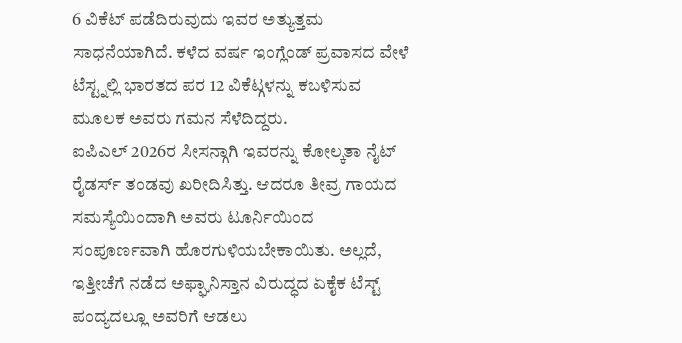6 ವಿಕೆಟ್ ಪಡೆದಿರುವುದು ಇವರ ಅತ್ಯುತ್ತಮ ಸಾಧನೆಯಾಗಿದೆ. ಕಳೆದ ವರ್ಷ ಇಂಗ್ಲೆಂಡ್ ಪ್ರವಾಸದ ವೇಳೆ ಟೆಸ್ಟ್ನಲ್ಲಿ ಭಾರತದ ಪರ 12 ವಿಕೆಟ್ಗಳನ್ನು ಕಬಳಿಸುವ ಮೂಲಕ ಅವರು ಗಮನ ಸೆಳೆದಿದ್ದರು.
ಐಪಿಎಲ್ 2026ರ ಸೀಸನ್ಗಾಗಿ ಇವರನ್ನು ಕೋಲ್ಕತಾ ನೈಟ್ ರೈಡರ್ಸ್ ತಂಡವು ಖರೀದಿಸಿತ್ತು. ಆದರೂ ತೀವ್ರ ಗಾಯದ ಸಮಸ್ಯೆಯಿಂದಾಗಿ ಅವರು ಟೂರ್ನಿಯಿಂದ ಸಂಪೂರ್ಣವಾಗಿ ಹೊರಗುಳಿಯಬೇಕಾಯಿತು. ಅಲ್ಲದೆ, ಇತ್ತೀಚೆಗೆ ನಡೆದ ಅಫ್ಘಾನಿಸ್ತಾನ ವಿರುದ್ಧದ ಏಕೈಕ ಟೆಸ್ಟ್ ಪಂದ್ಯದಲ್ಲೂ ಅವರಿಗೆ ಆಡಲು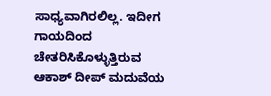ಸಾಧ್ಯವಾಗಿರಲಿಲ್ಲ. ಇದೀಗ ಗಾಯದಿಂದ ಚೇತರಿಸಿಕೊಳ್ಳುತ್ತಿರುವ ಆಕಾಶ್ ದೀಪ್ ಮದುವೆಯ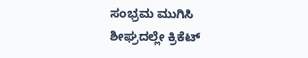ಸಂಭ್ರಮ ಮುಗಿಸಿ ಶೀಘ್ರದಲ್ಲೇ ಕ್ರಿಕೆಟ್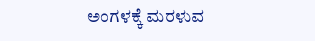ಅಂಗಳಕ್ಕೆ ಮರಳುವ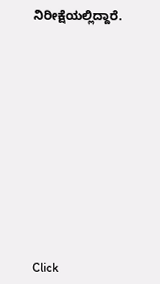ನಿರೀಕ್ಷೆಯಲ್ಲಿದ್ದಾರೆ.












Click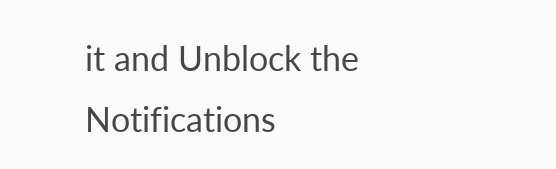it and Unblock the Notifications